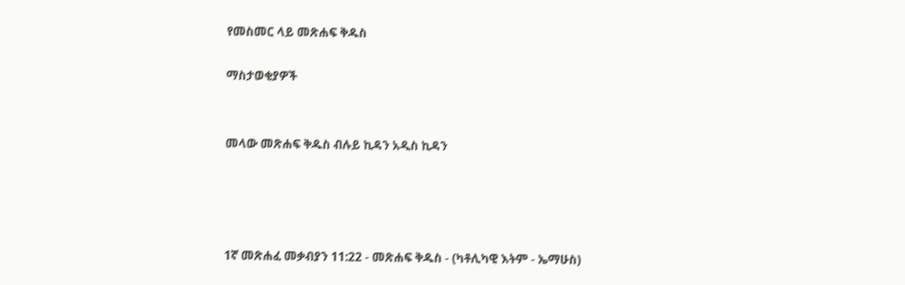የመስመር ላይ መጽሐፍ ቅዱስ

ማስታወቂያዎች


መላው መጽሐፍ ቅዱስ ብሉይ ኪዳን አዲስ ኪዳን




1ኛ መጽሐፈ መቃብያን 11:22 - መጽሐፍ ቅዱስ - (ካቶሊካዊ እትም - ኤማሁስ)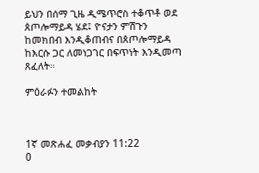ይህን በሰማ ጊዜ ዲሜጥሮስ ተቆጥቶ ወደ ጰጦሎማይዳ ሄደ፤ ዮናታን ምሽጉን ከመክበብ እንዲቆጠብና በጰጦሎማይዳ ከእርሱ ጋር ለመነጋገር በፍጥነት እንዲመጣ ጸፈለት።

ምዕራፉን ተመልከት



1ኛ መጽሐፈ መቃብያን 11:22
0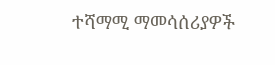ተሻማሚ ማመሳሰሪያዎች